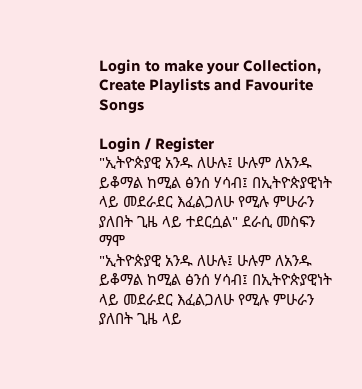Login to make your Collection, Create Playlists and Favourite Songs

Login / Register
"ኢትዮጵያዊ አንዱ ለሁሉ፤ ሁሉም ለአንዱ ይቆማል ከሚል ፅንሰ ሃሳብ፤ በኢትዮጵያዊነት ላይ መደራደር እፈልጋለሁ የሚሉ ምሁራን ያለበት ጊዜ ላይ ተደርሷል" ደራሲ መስፍን ማሞ
"ኢትዮጵያዊ አንዱ ለሁሉ፤ ሁሉም ለአንዱ ይቆማል ከሚል ፅንሰ ሃሳብ፤ በኢትዮጵያዊነት ላይ መደራደር እፈልጋለሁ የሚሉ ምሁራን ያለበት ጊዜ ላይ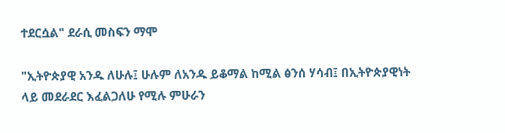ተደርሷል" ደራሲ መስፍን ማሞ

"ኢትዮጵያዊ አንዱ ለሁሉ፤ ሁሉም ለአንዱ ይቆማል ከሚል ፅንሰ ሃሳብ፤ በኢትዮጵያዊነት ላይ መደራደር እፈልጋለሁ የሚሉ ምሁራን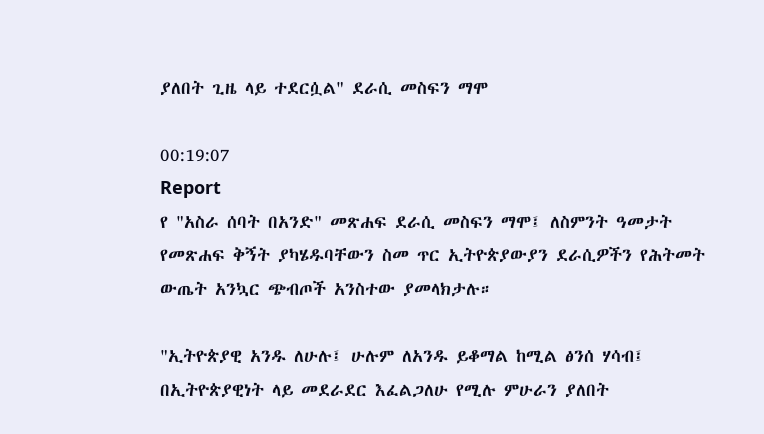ያለበት ጊዜ ላይ ተደርሷል" ደራሲ መስፍን ማሞ

00:19:07
Report
የ "አስራ ሰባት በአንድ" መጽሐፍ ደራሲ መስፍን ማሞ፤ ለስምንት ዓመታት የመጽሐፍ ቅኝት ያካሄዱባቸውን ስመ ጥር ኢትዮጵያውያን ደራሲዎችን የሕትመት ውጤት አንኳር ጭብጦች አንስተው ያመላክታሉ።

"ኢትዮጵያዊ አንዱ ለሁሉ፤ ሁሉም ለአንዱ ይቆማል ከሚል ፅንሰ ሃሳብ፤ በኢትዮጵያዊነት ላይ መደራደር እፈልጋለሁ የሚሉ ምሁራን ያለበት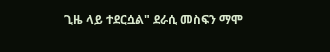ጊዜ ላይ ተደርሷል" ደራሲ መስፍን ማሞ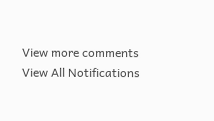View more comments
View All Notifications